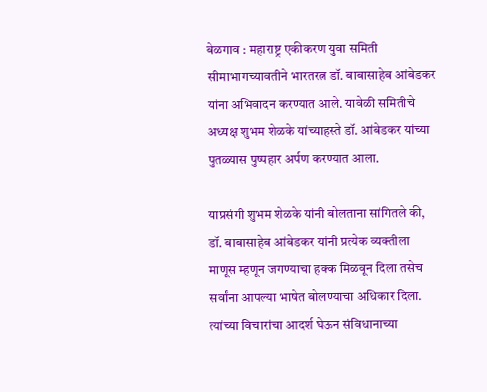बेळगाव : महाराष्ट्र एकीकरण युवा समिती सीमाभागच्यावतीने भारतरत्न डॉ. बाबासाहेब आंबेडकर यांना अभिवादन करण्यात आले. यावेळी समितीचे अध्यक्ष शुभम शेळके यांच्याहस्ते डॉ. आंबेडकर यांच्या पुतळ्यास पुष्पहार अर्पण करण्यात आला.

याप्रसंगी शुभम शेळके यांनी बोलताना सांगितले की, डॉ. बाबासाहेब आंबेडकर यांनी प्रत्येक व्यक्तीला माणूस म्हणून जगण्याचा हक्क मिळवून दिला तसेच सर्वांना आपल्या भाषेत बोलण्याचा अधिकार दिला. त्यांच्या विचारांचा आदर्श घेऊन संविधानाच्या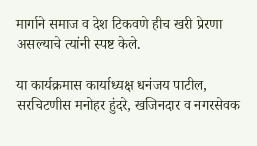मार्गाने समाज व देश टिकवणे हीच खरी प्रेरणा असल्याचे त्यांनी स्पष्ट केले.

या कार्यक्रमास कार्याध्यक्ष धनंजय पाटील, सरचिटणीस मनोहर हुंदरे, खजिनदार व नगरसेवक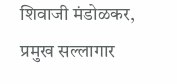शिवाजी मंडोळकर, प्रमुख सल्लागार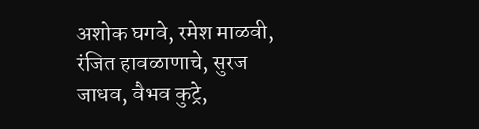अशोक घगवे, रमेश माळवी, रंजित हावळाणाचे, सुरज जाधव, वैभव कुट्रे,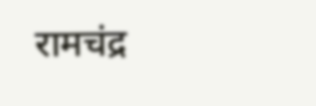रामचंद्र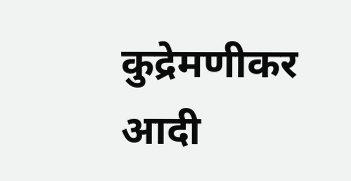कुद्रेमणीकर आदी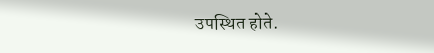उपस्थित होते.